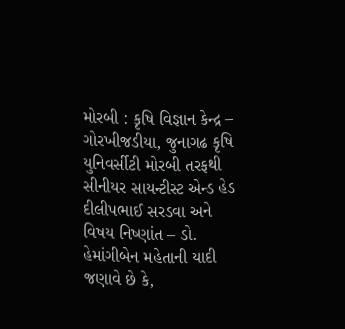મોરબી : કૃષિ વિજ્ઞાન કેન્દ્ર – ગોરખીજડીયા, જુનાગઢ કૃષિ યુનિવર્સીટી મોરબી તરફથી સીનીયર સાયન્ટીસ્ટ એન્ડ હેડ દીલીપભાઈ સરડવા અને વિષય નિષ્ણાંત – ડો. હેમાંગીબેન મહેતાની યાદી જણાવે છે કે,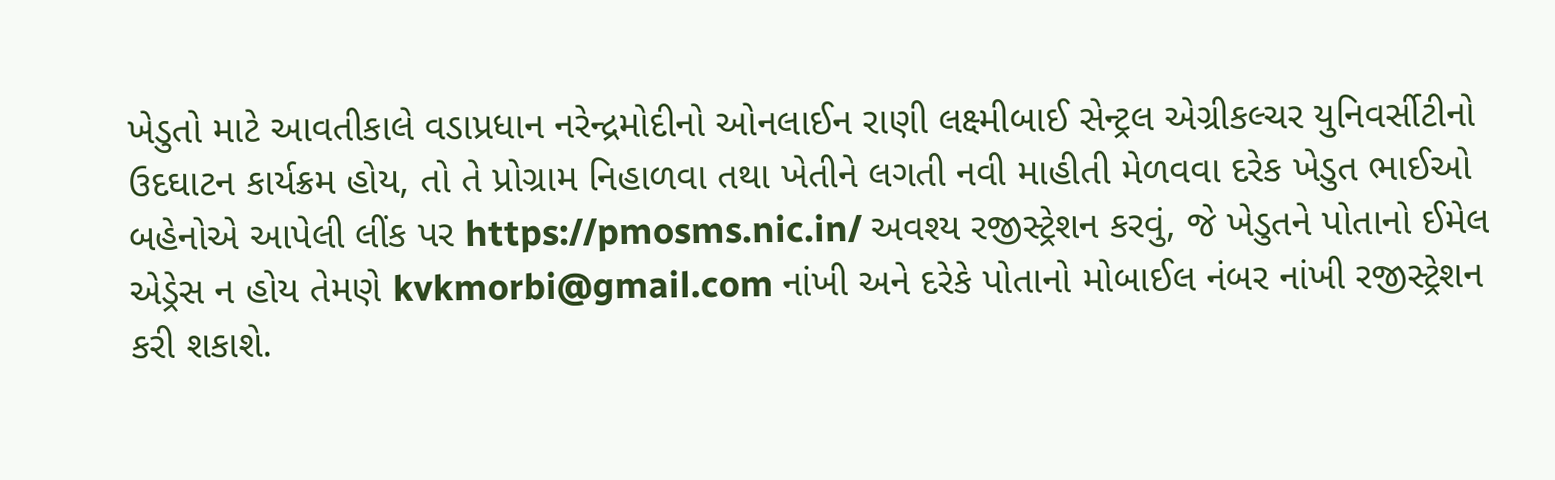ખેડુતો માટે આવતીકાલે વડાપ્રધાન નરેન્દ્રમોદીનો ઓનલાઈન રાણી લક્ષ્મીબાઈ સેન્ટ્રલ એગ્રીકલ્ચર યુનિવર્સીટીનો ઉદઘાટન કાર્યક્રમ હોય, તો તે પ્રોગ્રામ નિહાળવા તથા ખેતીને લગતી નવી માહીતી મેળવવા દરેક ખેડુત ભાઈઓ બહેનોએ આપેલી લીંક પર https://pmosms.nic.in/ અવશ્ય રજીસ્ટ્રેશન કરવું, જે ખેડુતને પોતાનો ઈમેલ એડ્રેસ ન હોય તેમણે kvkmorbi@gmail.com નાંખી અને દરેકે પોતાનો મોબાઈલ નંબર નાંખી રજીસ્ટ્રેશન કરી શકાશે.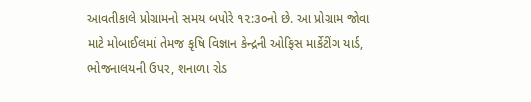આવતીકાલે પ્રોગ્રામનો સમય બપોરે ૧૨:૩૦નો છે. આ પ્રોગ્રામ જોવા માટે મોબાઈલમાં તેમજ કૃષિ વિજ્ઞાન કેન્દ્રની ઓફિસ માર્કેટીંગ યાર્ડ, ભોજનાલયની ઉપર, શનાળા રોડ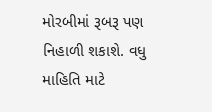મોરબીમાં રૂબરૂ પણ નિહાળી શકાશે. વધુ માહિતિ માટે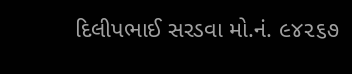દિલીપભાઈ સરડવા મો.નં. ૯૪૨૬૭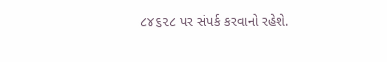૮૪૬૨૮ પર સંપર્ક કરવાનો રહેશે.